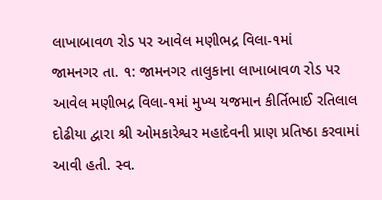લાખાબાવળ રોડ પર આવેલ મણીભદ્ર વિલા-૧માં
જામનગર તા. ૧: જામનગર તાલુકાના લાખાબાવળ રોડ પર આવેલ મણીભદ્ર વિલા-૧માં મુખ્ય યજમાન કીર્તિભાઈ રતિલાલ દોઢીયા દ્વારા શ્રી ઓમકારેશ્વર મહાદેવની પ્રાણ પ્રતિષ્ઠા કરવામાં આવી હતી. સ્વ.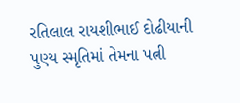રતિલાલ રાયશીભાઈ દોઢીયાની પુણ્ય સ્મૃતિમાં તેમના પત્ની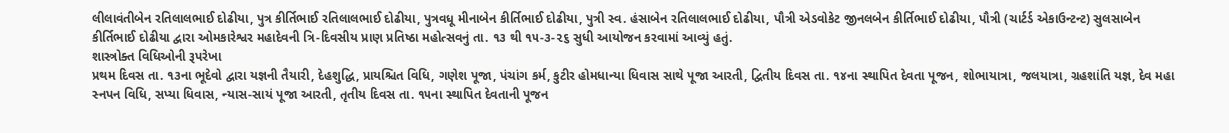લીલાવંતીબેન રતિલાલભાઈ દોઢીયા, પુત્ર કીર્તિભાઈ રતિલાલભાઈ દોઢીયા, પુત્રવધૂ મીનાબેન કીર્તિભાઈ દોઢીયા, પુત્રી સ્વ. હંસાબેન રતિલાલભાઈ દોઢીયા, પૌત્રી એડવોકેટ જીનલબેન કીર્તિભાઈ દોઢીયા, પૌત્રી (ચાર્ટર્ડ એકાઉન્ટન્ટ) સુલસાબેન કીર્તિભાઈ દોઢીયા દ્વારા ઓમકારેશ્વર મહાદેવની ત્રિ-દિવસીય પ્રાણ પ્રતિષ્ઠા મહોત્સવનું તા. ૧૩ થી ૧૫-૩-૨૬ સુધી આયોજન કરવામાં આવ્યું હતું.
શાસ્ત્રોક્ત વિધિઓની રૂપરેખા
પ્રથમ દિવસ તા. ૧૩ના ભૂદેવો દ્વારા યજ્ઞની તૈયારી, દેહશુદ્ધિ, પ્રાયશ્ચિત વિધિ, ગણેશ પૂજા, પંચાંગ કર્મ, કુટીર હોમધાન્યા ધિવાસ સાથે પૂજા આરતી, દ્વિતીય દિવસ તા. ૧૪ના સ્થાપિત દેવતા પૂજન, શોભાયાત્રા, જલયાત્રા, ગ્રહશાંતિ યજ્ઞ, દેવ મહા સ્નપન વિધિ, સપ્યા ધિવાસ, ન્યાસ-સાયં પૂજા આરતી, તૃતીય દિવસ તા. ૧૫ના સ્થાપિત દેવતાની પૂજન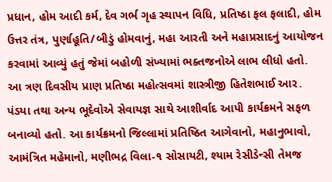પ્રધાન, હોમ આદી કર્મ, દેવ ગર્ભ ગૃહ સ્થાપન વિધિ, પ્રતિષ્ઠા ફલ ફલાદી, હોમ ઉત્તર તંત્ર, પુર્ણાહૂતિ/બીડું હોમવાનું, મહા આરતી અને મહાપ્રસાદનું આયોજન કરવામાં આવ્યું હતું જેમાં બહોળી સંખ્યામાં ભક્તજનોએ લાભ લીધો હતો.
આ ત્રણ દિવસીય પ્રાણ પ્રતિષ્ઠા મહોત્સવમાં શાસ્ત્રીજી હિતેશભાઈ આર. પંડયા તથા અન્ય ભૂદેવોએ સેવાયજ્ઞ સાથે આશીર્વાદ આપી કાર્યક્રમને સફળ બનાવ્યો હતો. આ કાર્યક્રમનો જિલ્લામાં પ્રતિષ્ઠિત આગેવાનો, મહાનુભાવો, આમંત્રિત મહેમાનો, મણીભદ્ર વિલા-૧ સોસાયટી, શ્યામ રેસીડેન્સી તેમજ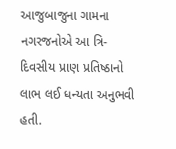આજુબાજુના ગામના નગરજનોએ આ ત્રિ-દિવસીય પ્રાણ પ્રતિષ્ઠાનો લાભ લઈ ધન્યતા અનુભવી હતી.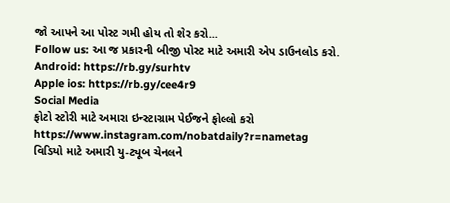જો આપને આ પોસ્ટ ગમી હોય તો શેર કરો...
Follow us: આ જ પ્રકારની બીજી પોસ્ટ માટે અમારી એપ ડાઉનલોડ કરો.
Android: https://rb.gy/surhtv
Apple ios: https://rb.gy/cee4r9
Social Media
ફોટો સ્ટોરી માટે અમારા ઇન્સ્ટાગ્રામ પેઈજને ફોલ્લો કરો
https://www.instagram.com/nobatdaily?r=nametag
વિડિયો માટે અમારી યુ-ટ્યૂબ ચેનલને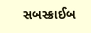સબસ્ક્રાઈબ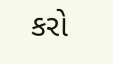કરો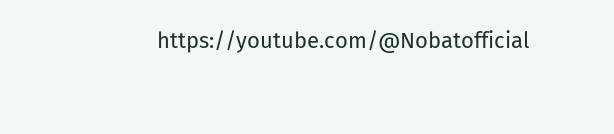https://youtube.com/@Nobatofficial